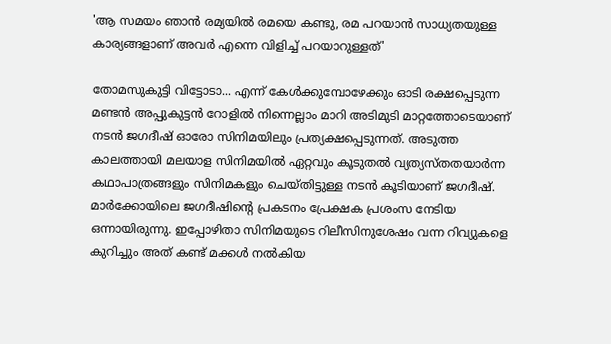'ആ സമയം ഞാൻ രമ്യയിൽ രമയെ കണ്ടു, രമ പറയാൻ സാധ്യതയുള്ള കാര്യങ്ങളാണ് അവർ എന്നെ വിളിച്ച് പറയാറുള്ളത്'

തോമസുകുട്ടി വിട്ടോടാ... എന്ന് കേൾക്കുമ്പോഴേക്കും ഓടി രക്ഷപ്പെടുന്ന മണ്ടൻ അപ്പുകുട്ടൻ റോളിൽ നിന്നെല്ലാം മാറി അടിമുടി മാറ്റത്തോടെയാണ് നടൻ ജഗദീഷ് ഓരോ സിനിമയിലും പ്രത്യക്ഷപ്പെടുന്നത്. അടുത്ത കാലത്തായി മലയാള സിനിമയിൽ ഏറ്റവും കൂടുതൽ വ്യത്യസ്തതയാർ‌ന്ന കഥാപാത്രങ്ങളും സിനിമകളും ചെയ്തിട്ടുള്ള നടൻ കൂടിയാണ് ജഗദീഷ്. മാർക്കോയിലെ ജഗദീഷിന്റെ പ്രകടനം പ്രേക്ഷക പ്രശംസ നേടിയ ഒന്നായിരുന്നു. ഇപ്പോഴിതാ സിനിമയുടെ റിലീസിനുശേഷം വന്ന റിവ്യുകളെ കുറിച്ചും അത് കണ്ട് മക്കൾ നൽകിയ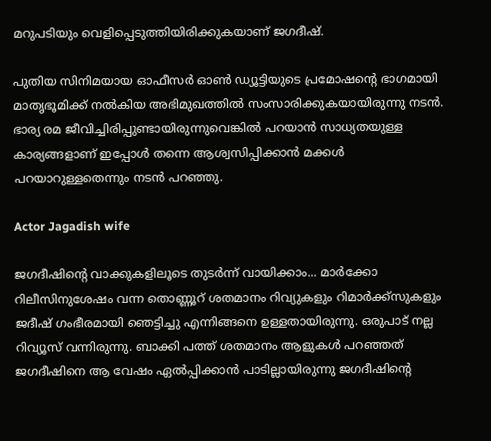മറുപടിയും വെളിപ്പെടുത്തിയിരിക്കുകയാണ് ജഗദീഷ്.

പുതിയ സിനിമയായ ഓഫീസർ ഓൺ‌ ഡ്യൂട്ടിയുടെ പ്രമോഷന്റെ ഭാഗമായി മാതൃഭൂമിക്ക് നൽകിയ അഭിമുഖത്തിൽ സംസാരിക്കുകയായിരുന്നു നടൻ. ഭാര്യ രമ ജീവിച്ചിരിപ്പുണ്ടായിരുന്നുവെങ്കിൽ പറയാൻ സാധ്യതയുള്ള കാര്യങ്ങളാണ് ഇപ്പോൾ തന്നെ ആശ്വസിപ്പിക്കാൻ മക്കൾ പറയാറുള്ളതെന്നും നടൻ പറഞ്ഞു.

Actor Jagadish wife

ജഗദീഷിന്റെ വാക്കുകളിലൂടെ തുടർന്ന് വായിക്കാം... മാർക്കോ റിലീസിനുശേഷം വന്ന തൊണ്ണൂറ് ശതമാനം റിവ്യുകളും റിമാർക്ക്സുകളും ജദീഷ് ഗംഭീരമായി ഞെട്ടിച്ചു എന്നിങ്ങനെ ഉള്ളതായിരുന്നു. ഒരുപാട് നല്ല റിവ്യൂസ് വന്നിരുന്നു. ബാക്കി പത്ത് ശതമാനം ആളുകൾ പറഞ്ഞത് ജഗദീഷിനെ ആ വേഷം ഏൽപ്പിക്കാൻ പാടില്ലായിരുന്നു ജഗദീഷിന്റെ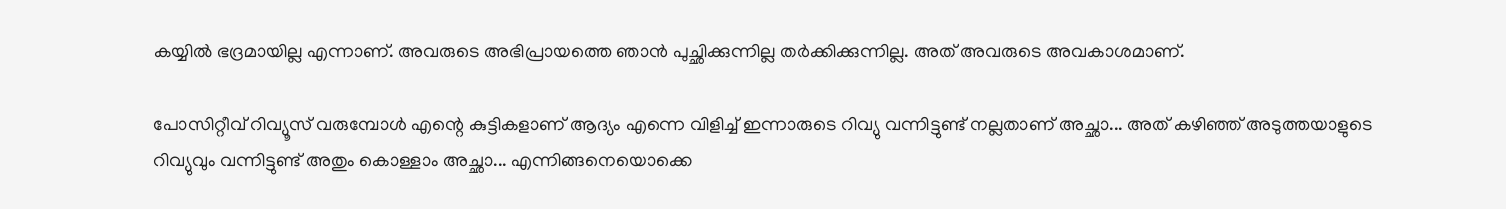കയ്യിൽ ഭദ്രമായില്ല എന്നാണ്. അവരുടെ അഭിപ്രായത്തെ ഞാൻ പുച്ഛിക്കുന്നില്ല തർക്കിക്കുന്നില്ല. അത് അവരുടെ അവകാശമാണ്.

പോസിറ്റീവ് റിവ്യൂസ് വരുമ്പോൾ എന്റെ കുട്ടികളാണ് ആദ്യം എന്നെ വിളിച്ച് ഇന്നാരുടെ റിവ്യു വന്നിട്ടുണ്ട് നല്ലതാണ് അച്ഛാ... അത് കഴിഞ്ഞ് അടുത്തയാളുടെ റിവ്യുവും വന്നിട്ടുണ്ട് അതും കൊള്ളാം അച്ഛാ... എന്നിങ്ങനെയൊക്കെ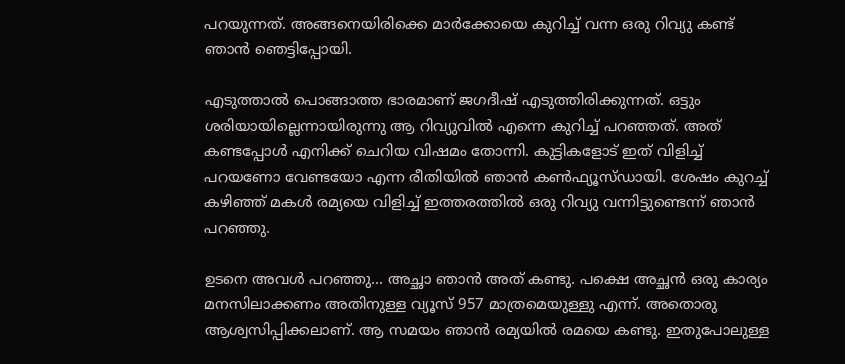പറയുന്നത്. അങ്ങനെയിരിക്കെ മാർക്കോയെ കുറിച്ച് വന്ന ഒരു റിവ്യു കണ്ട് ഞാൻ ഞെട്ടിപ്പോയി.

എടുത്താൽ പൊങ്ങാത്ത ഭാരമാണ് ജഗദീഷ് എടുത്തിരിക്കുന്നത്. ഒട്ടും ശരിയായില്ലെന്നായിരുന്നു ആ റിവ്യുവിൽ എന്നെ കുറിച്ച് പറഞ്ഞത്. അത് കണ്ടപ്പോൾ എനിക്ക് ചെറിയ വിഷമം തോന്നി. കുട്ടികളോട് ഇത് വിളിച്ച് പറയണോ വേണ്ടയോ എന്ന രീതിയിൽ ഞാൻ കൺഫ്യൂസ്ഡായി. ശേഷം കുറച്ച് കഴിഞ്ഞ് മകൾ രമ്യയെ വിളിച്ച് ഇത്തരത്തിൽ ഒരു റിവ്യു വന്നിട്ടുണ്ടെന്ന് ഞാൻ പറഞ്ഞു.

ഉടനെ അവൾ പറഞ്ഞു... അച്ഛാ ഞാൻ അത് കണ്ടു. പക്ഷെ അച്ഛൻ ഒരു കാര്യം മനസിലാക്കണം അതിനുള്ള വ്യൂസ് 957 മാത്രമെയുള്ളു എന്ന്. അതൊരു ആശ്വസിപ്പിക്കലാണ്. ആ സമയം ഞാൻ രമ്യയിൽ രമയെ കണ്ടു. ഇതുപോലുള്ള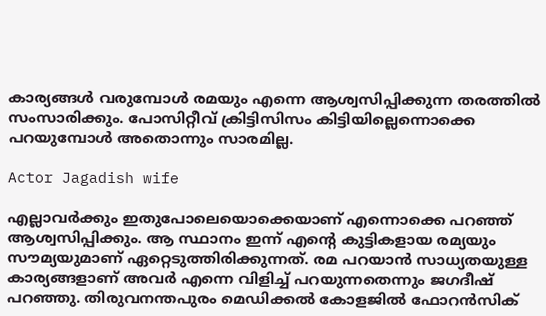കാര്യങ്ങൾ വരുമ്പോൾ രമയും എന്നെ ആശ്വസിപ്പിക്കുന്ന തരത്തിൽ സംസാരിക്കും. പോസിറ്റീവ് ക്രിട്ടിസിസം കിട്ടിയില്ലെന്നൊക്കെ പറയുമ്പോൾ അതൊന്നും സാരമില്ല.

Actor Jagadish wife

എല്ലാവർക്കും ഇതുപോലെയൊക്കെയാണ് എന്നൊക്കെ പറഞ്ഞ് ആശ്വസിപ്പിക്കും. ആ സ്ഥാനം ഇന്ന് എന്റെ കുട്ടികളായ രമ്യയും സൗമ്യയുമാണ് ഏറ്റെടുത്തിരിക്കുന്നത്. രമ പറയാൻ സാധ്യതയുള്ള കാര്യങ്ങളാണ് അവർ എന്നെ വിളിച്ച് പറയുന്നതെന്നും ജഗദീഷ് പറഞ്ഞു. തിരുവനന്തപുരം മെഡിക്കൽ കോളജിൽ ഫോറൻസിക്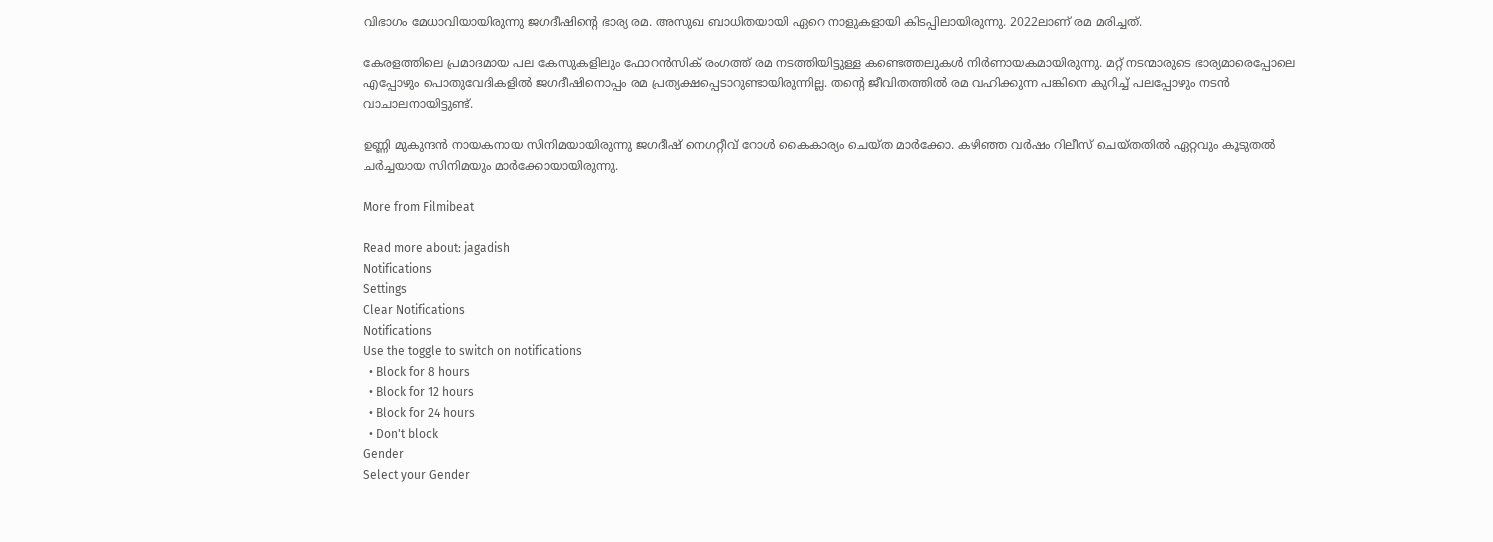വിഭാഗം മേധാവിയായിരുന്നു ജഗദീഷിന്റെ ഭാര്യ രമ. അസുഖ ബാധിതയായി ഏറെ നാളുകളായി കിടപ്പിലായിരുന്നു. 2022ലാണ് രമ മരിച്ചത്.

കേരളത്തിലെ പ്രമാദമായ പല കേസുകളിലും ഫോറൻസിക് രംഗത്ത് രമ നടത്തിയിട്ടുള്ള കണ്ടെത്തലുകൾ നിർണായകമായിരുന്നു. മറ്റ് നടന്മാരുടെ ഭാര്യമാരെപ്പോലെ എപ്പോഴും പൊതുവേദികളിൽ ജഗദീഷിനൊപ്പം രമ പ്രത്യക്ഷപ്പെടാറുണ്ടായിരുന്നില്ല. തന്റെ ജീവിതത്തിൽ രമ വഹിക്കുന്ന പങ്കിനെ കുറിച്ച് പലപ്പോഴും നടൻ വാചാലനായിട്ടുണ്ട്.

ഉണ്ണി മുകുന്ദൻ നായകനായ സിനിമയായിരുന്നു ജഗദീഷ് നെഗറ്റീവ് റോൾ കൈകാര്യം ചെയ്ത മാർക്കോ. കഴിഞ്ഞ വർഷം റിലീസ് ചെയ്തതിൽ ഏറ്റവും കൂടുതൽ ചർച്ചയായ സിനിമയും മാർക്കോയായിരുന്നു.

More from Filmibeat

Read more about: jagadish
Notifications
Settings
Clear Notifications
Notifications
Use the toggle to switch on notifications
  • Block for 8 hours
  • Block for 12 hours
  • Block for 24 hours
  • Don't block
Gender
Select your Gender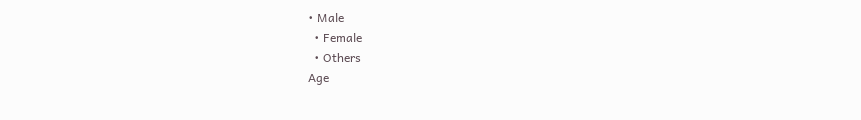• Male
  • Female
  • Others
Age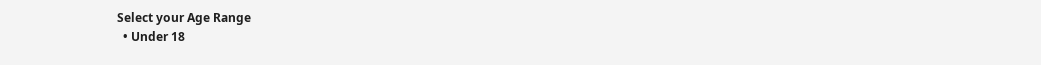Select your Age Range
  • Under 18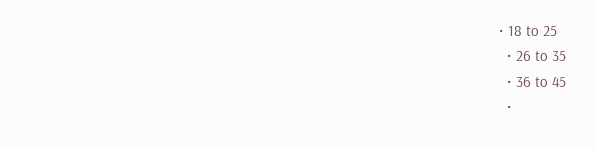• 18 to 25
  • 26 to 35
  • 36 to 45
  •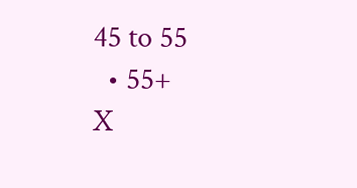45 to 55
  • 55+
X